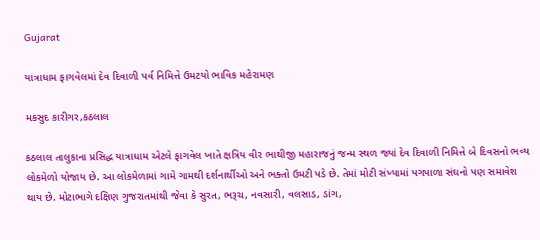Gujarat

યાત્રાધામ ફાગવેલમાં દેવ દિવાળી પર્વ નિમિત્તે ઉમટયો ભાવિક મહેરામણ

મકસુદ કારીગર,કઠલાલ

કઠલાલ તાલુકાના પ્રસિદ્ધ યાત્રાધામ એટલે ફાગવેલ ખાતે ક્ષત્રિય વીર ભાથીજી મહારાજનું જન્મ સ્થળ જ્યાં દેવ દિવાળી નિમિત્તે બે દિવસનો ભવ્ય લોકમેળો યોજાય છે. આ લોકમેળામાં ગામે ગામથી દર્શનાર્થીઓ અને ભક્તો ઉમટી પડે છે. તેમાં મોટી સંખ્યામાં પગપાળા સંઘનો પણ સમાવેશ થાય છે. મોટાભાગે દક્ષિણ ગુજરાતમાંથી જેવા કે સુરત, ભરૂચ, નવસારી, વલસાડ, ડાંગ,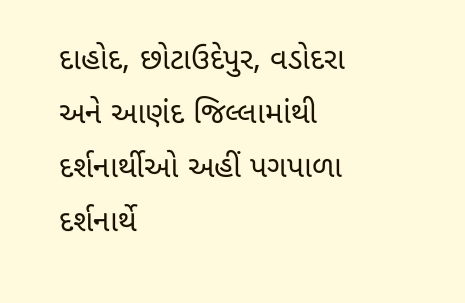દાહોદ, છોટાઉદેપુર, વડોદરા અને આણંદ જિલ્લામાંથી દર્શનાર્થીઓ અહીં પગપાળા દર્શનાર્થે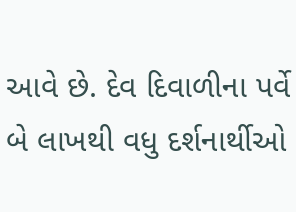આવે છે. દેવ દિવાળીના પર્વે બે લાખથી વધુ દર્શનાર્થીઓ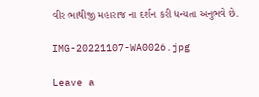વીર ભાથીજી મહારાજ ના દર્શન કરી ધન્યતા અનુભવે છે.

IMG-20221107-WA0026.jpg

Leave a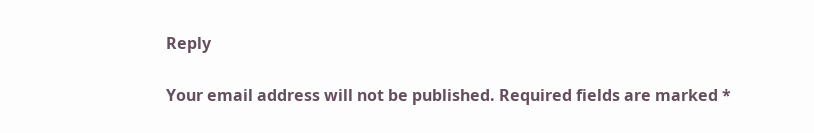Reply

Your email address will not be published. Required fields are marked *